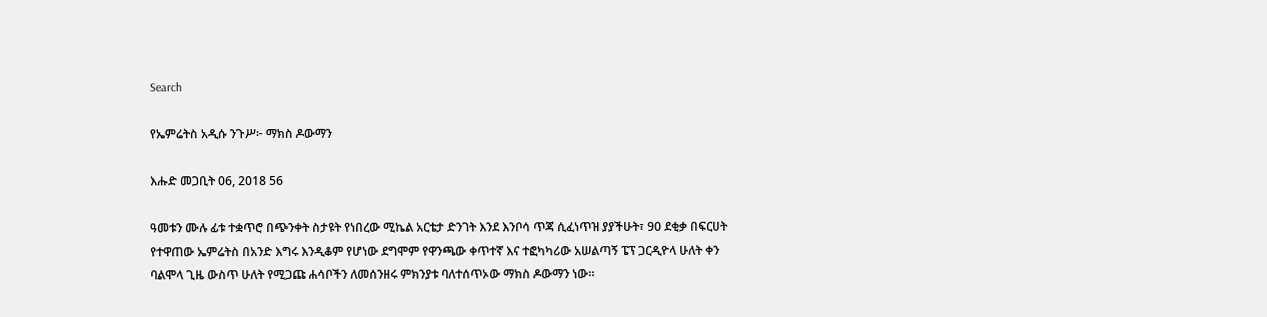Search

የኤምሬትስ አዲሱ ንጉሥ፦ ማክስ ዶውማን

እሑድ መጋቢት 06, 2018 56

ዓመቱን ሙሉ ፊቱ ተቋጥሮ በጭንቀት ስታዩት የነበረው ሚኬል አርቴታ ድንገት እንደ እንቦሳ ጥጃ ሲፈነጥዝ ያያችሁት፣ 90 ደቂቃ በፍርሀት የተዋጠው ኤምሬትስ በአንድ እግሩ እንዲቆም የሆነው ደግሞም የዋንጫው ቀጥተኛ እና ተፎካካሪው አሠልጣኝ ፔፕ ጋርዲዮላ ሁለት ቀን ባልሞላ ጊዜ ውስጥ ሁለት የሚጋጩ ሐሳቦችን ለመሰንዘሩ ምክንያቱ ባለተሰጥኦው ማክስ ዶውማን ነው።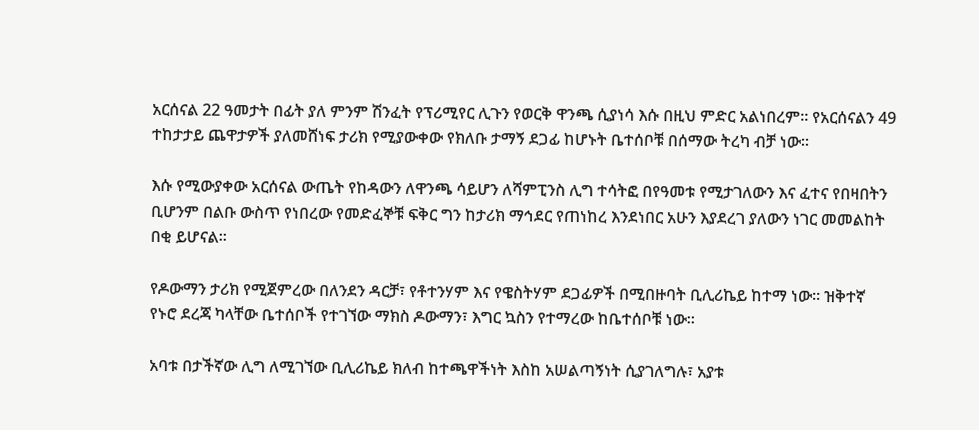አርሰናል 22 ዓመታት በፊት ያለ ምንም ሽንፈት የፕሪሚየር ሊጉን የወርቅ ዋንጫ ሲያነሳ እሱ በዚህ ምድር አልነበረም። የአርሰናልን 49 ተከታታይ ጨዋታዎች ያለመሸነፍ ታሪክ የሚያውቀው የክለቡ ታማኝ ደጋፊ ከሆኑት ቤተሰቦቹ በሰማው ትረካ ብቻ ነው።

እሱ የሚውያቀው አርሰናል ውጤት የከዳውን ለዋንጫ ሳይሆን ለሻምፒንስ ሊግ ተሳትፎ በየዓመቱ የሚታገለውን እና ፈተና የበዛበትን ቢሆንም በልቡ ውስጥ የነበረው የመድፈኞቹ ፍቅር ግን ከታሪክ ማኅደር የጠነከረ እንደነበር አሁን እያደረገ ያለውን ነገር መመልከት በቂ ይሆናል።

የዶውማን ታሪክ የሚጀምረው በለንደን ዳርቻ፣ የቶተንሃም እና የዌስትሃም ደጋፊዎች በሚበዙባት ቢሊሪኬይ ከተማ ነው። ዝቅተኛ የኑሮ ደረጃ ካላቸው ቤተሰቦች የተገኘው ማክስ ዶውማን፣ እግር ኳስን የተማረው ከቤተሰቦቹ ነው።

አባቱ በታችኛው ሊግ ለሚገኘው ቢሊሪኬይ ክለብ ከተጫዋችነት እስከ አሠልጣኝነት ሲያገለግሉ፣ አያቱ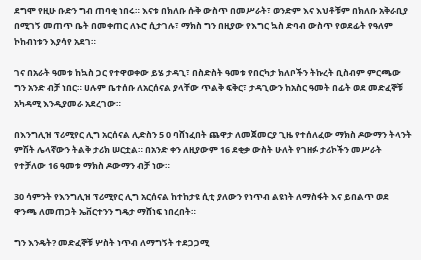ደግሞ የዚሁ ቡድን ግብ ጠባቂ ነበሩ። እናቱ በክለቡ ሱቅ ውስጥ በመሥራት፣ ወንድም እና እህቶቹም በክለቡ አቅራቢያ በሚገኝ መጠጥ ቤት በመቀጠር ለኑሮ ሲታገሉ፣ ማክስ ግን በዚያው የእግር ኳስ ድባብ ውስጥ የወደፊት የዓለም ኮከብነቱን እያሳየ አደገ።

ገና በአራት ዓመቱ ከኳስ ጋር የተዋወቀው ይሄ ታዳጊ፣ በስድስት ዓመቱ የበርካታ ክለቦችን ትኩረት ቢስብም ምርጫው ግን አንድ ብቻ ነበር። ሀሉም ቤተሰቡ ለአርሰናል ያላቸው ጥልቅ ፍቅር፣ ታዳጊውን ከአስር ዓመት በፊት ወደ መድፈኞቹ አካዳሚ እንዲያመራ አደረገው።

በእንግሊዝ ፕሪሚየር ሊግ አርሰናል ሊድስን 5 0 ባሸነፈበት ጨዋታ ለመጀመርያ ጊዜ የተሰለፈው ማክስ ዶውማን ትላንት ምሽት ሌላኛውን ትልቅ ታሪክ ሠርቷል። በአንድ ቀን ለዚያውም 16 ደቂቃ ውስት ሁለት የገዘፉ ታሪኮችን መሥራት የተቻለው 16 ዓመቱ ማክስ ዶውማን ብቻ ነው።

30 ሳምንት የእንግሊዝ ፕሪሚየር ሊግ አርሰናል ከተከታዩ ሲቲ ያለውን የነጥብ ልዩነት ለማስፋት እና ይበልጥ ወደ ዋንጫ ለመጠጋት ኤቨርተንን ግዴታ ማሸነፍ ነበረበት።

ግን እንዴት? መድፈኞቹ ሦስት ነጥብ ለማግኝት ተደጋጋሚ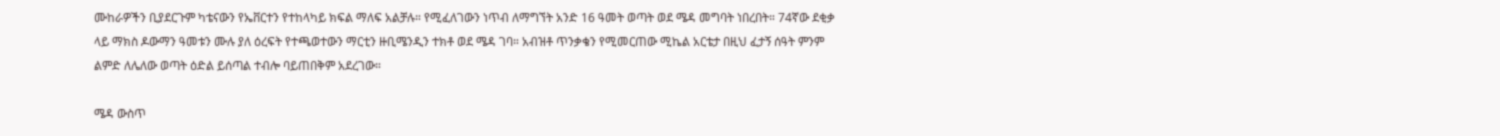ሙከራዎችን ቢያደርጉም ካቴናውን የኤቨርተን የተከላካይ ክፍል ማለፍ አልቻሉ። የሚፈለገውን ነጥብ ለማግኘት አንድ 16 ዓመት ወጣት ወደ ሜዳ መግባት ነበረበት። 74ኛው ደቂቃ ላይ ማክስ ዶውማን ዓመቱን ሙሉ ያለ ዕረፍት የተጫወተውን ማርቲን ዙቢሜንዲን ተክቶ ወደ ሜዳ ገባ። አብዝቶ ጥንቃቄን የሚመርጠው ሚኬል አርቴታ በዚህ ፈታኝ ሰዓት ምንም ልምድ ለሌለው ወጣት ዕድል ይሰጣል ተብሎ ባይጠበቅም አደረገው።

ሜዳ ውስጥ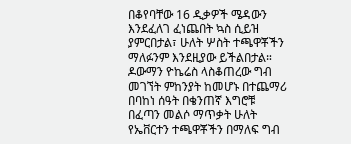በቆየባቸው 16 ዲቃዎች ሜዳውን እንደፈለገ ፈነጨበት ኳስ ሲይዝ ያምርበታል፣ ሁለት ሦስት ተጫዋቾችን ማለፉንም እንደዚያው ይችልበታል። ዶውማን ዮኬሬስ ላስቆጠረው ግብ መገኘት ምከንያት ከመሆኑ በተጨማሪ በባከነ ሰዓት በቄንጠኛ እግሮቹ በፈጣን መልሶ ማጥቃት ሁለት የኤቨርተን ተጫዋቾችን በማለፍ ግብ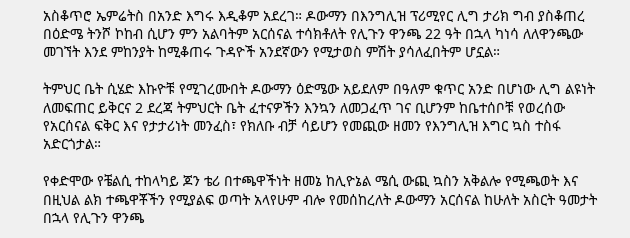አስቆጥሮ ኤምሬትስ በአንድ እግሩ እዲቆም አደረገ። ዶውማን በእንግሊዝ ፕሪሚየር ሊግ ታሪክ ግብ ያስቆጠረ በዕድሜ ትንሾ ኮከብ ሲሆን ምን አልባትም አርሰናል ተሳክቶለት የሊጉን ዋንጫ 22 ዓት በኋላ ካነሳ ለለዋንጫው መገኘት እንደ ምከንያት ከሚቆጠሩ ጉዳዮች አንደኛውን የሚታወስ ምሽት ያሳለፈበትም ሆኗል።

ትምህር ቤት ሲሄድ እኩዮቹ የሚገረሙበት ዶውማን ዕድሜው አይደለም በዓለም ቁጥር አንድ በሆነው ሊግ ልዩነት ለመፍጠር ይቅርና 2 ደረጃ ትምህርት ቤት ፈተናዎችን እንኳን ለመጋፈጥ ገና ቢሆንም ከቤተሰቦቹ የወረሰው የአርሰናል ፍቅር እና የታታሪነት መንፈስ፣ የክለቡ ብቻ ሳይሆን የመጪው ዘመን የእንግሊዝ እግር ኳስ ተስፋ አድርጎታል።

የቀድሞው የቼልሲ ተከላካይ ጆን ቴሪ በተጫዋችነት ዘመኔ ከሊዮኔል ሜሲ ውጪ ኳስን አቅልሎ የሚጫወት እና በዚህል ልክ ተጫዋቾችን የሚያልፍ ወጣት አላየሁም ብሎ የመሰከረለት ዶውማን አርሰናል ከሁለት አስርት ዓመታት በኋላ የሊጉን ዋንጫ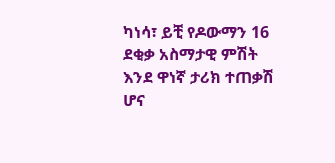ካነሳ፣ ይቺ የዶውማን 16 ደቂቃ አስማታዊ ምሽት እንደ ዋነኛ ታሪክ ተጠቃሽ ሆና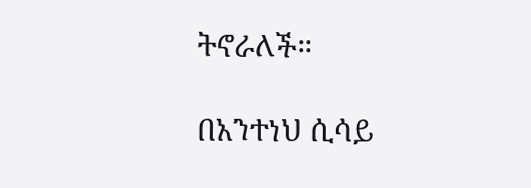ትኖራለች።

በአንተነህ ሲሳይ